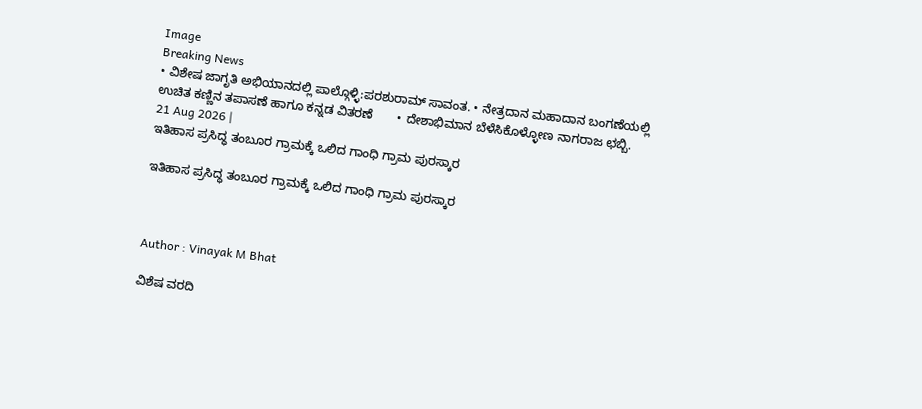Image
Breaking News
• ವಿಶೇಷ ಜಾಗೃತಿ ಅಭಿಯಾನದಲ್ಲಿ ಪಾಲ್ಗೊಳ್ಳಿ:ಪರಶುರಾಮ್ ಸಾವಂತ. • ನೇತ್ರದಾನ ಮಹಾದಾನ ಬಂಗಣೆಯಲ್ಲಿ ಉಚಿತ ಕಣ್ಣಿನ ತಪಾಸಣೆ ಹಾಗೂ ಕನ್ನಡ ವಿತರಣೆ       • ದೇಶಾಭಿಮಾನ ಬೆಳೆಸಿಕೊಳ್ಳೋಣ ನಾಗರಾಜ ಛಬ್ಬಿ.
21 Aug 2026 |
ಇತಿಹಾಸ ಪ್ರಸಿದ್ಧ ತಂಬೂರ ಗ್ರಾಮಕ್ಕೆ ಒಲಿದ ಗಾಂಧಿ ಗ್ರಾಮ ಪುರಸ್ಕಾರ

ಇತಿಹಾಸ ಪ್ರಸಿದ್ಧ ತಂಬೂರ ಗ್ರಾಮಕ್ಕೆ ಒಲಿದ ಗಾಂಧಿ ಗ್ರಾಮ ಪುರಸ್ಕಾರ



Author : Vinayak M Bhat

ವಿಶೆಷ ವರದಿ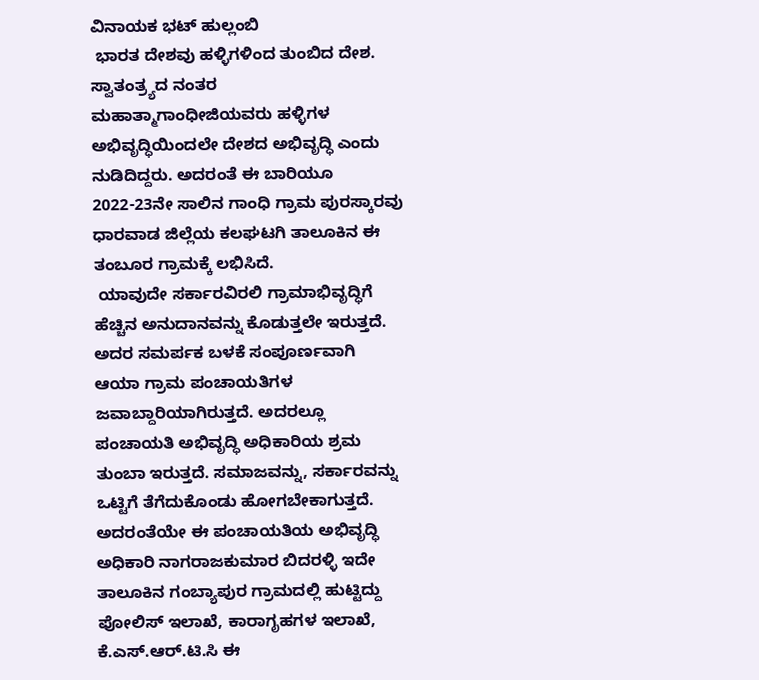ವಿನಾಯಕ ಭಟ್ ಹುಲ್ಲಂಬಿ
 ಭಾರತ ದೇಶವು ಹಳ್ಳಿಗಳಿಂದ ತುಂಬಿದ ದೇಶ. ಸ್ವಾತಂತ್ರ್ಯದ ನಂತರ ಮಹಾತ್ಮಾಗಾಂಧೀಜಿಯವರು ಹಳ್ಳಿಗಳ ಅಭಿವೃದ್ಧಿಯಿಂದಲೇ ದೇಶದ ಅಭಿವೃದ್ಧಿ ಎಂದು ನುಡಿದಿದ್ದರು. ಅದರಂತೆ ಈ ಬಾರಿಯೂ 2022-23ನೇ ಸಾಲಿನ ಗಾಂಧಿ ಗ್ರಾಮ ಪುರಸ್ಕಾರವು ಧಾರವಾಡ ಜಿಲ್ಲೆಯ ಕಲಘಟಗಿ ತಾಲೂಕಿನ ಈ ತಂಬೂರ ಗ್ರಾಮಕ್ಕೆ ಲಭಿಸಿದೆ.
 ಯಾವುದೇ ಸರ್ಕಾರವಿರಲಿ ಗ್ರಾಮಾಭಿವೃದ್ಧಿಗೆ ಹೆಚ್ಚಿನ ಅನುದಾನವನ್ನು ಕೊಡುತ್ತಲೇ ಇರುತ್ತದೆ. ಅದರ ಸಮರ್ಪಕ ಬಳಕೆ ಸಂಪೂರ್ಣವಾಗಿ ಆಯಾ ಗ್ರಾಮ ಪಂಚಾಯತಿಗಳ ಜವಾಬ್ದಾರಿಯಾಗಿರುತ್ತದೆ. ಅದರಲ್ಲೂ ಪಂಚಾಯತಿ ಅಭಿವೃದ್ಧಿ ಅಧಿಕಾರಿಯ ಶ್ರಮ ತುಂಬಾ ಇರುತ್ತದೆ. ಸಮಾಜವನ್ನು, ಸರ್ಕಾರವನ್ನು ಒಟ್ಟಿಗೆ ತೆಗೆದುಕೊಂಡು ಹೋಗಬೇಕಾಗುತ್ತದೆ. ಅದರಂತೆಯೇ ಈ ಪಂಚಾಯತಿಯ ಅಭಿವೃದ್ಧಿ ಅಧಿಕಾರಿ ನಾಗರಾಜಕುಮಾರ ಬಿದರಳ್ಳಿ ಇದೇ ತಾಲೂಕಿನ ಗಂಬ್ಯಾಪುರ ಗ್ರಾಮದಲ್ಲಿ ಹುಟ್ಟಿದ್ದು ಪೋಲಿಸ್ ಇಲಾಖೆ, ಕಾರಾಗೃಹಗಳ ಇಲಾಖೆ, ಕೆ.ಎಸ್.ಆರ್.ಟಿ.ಸಿ ಈ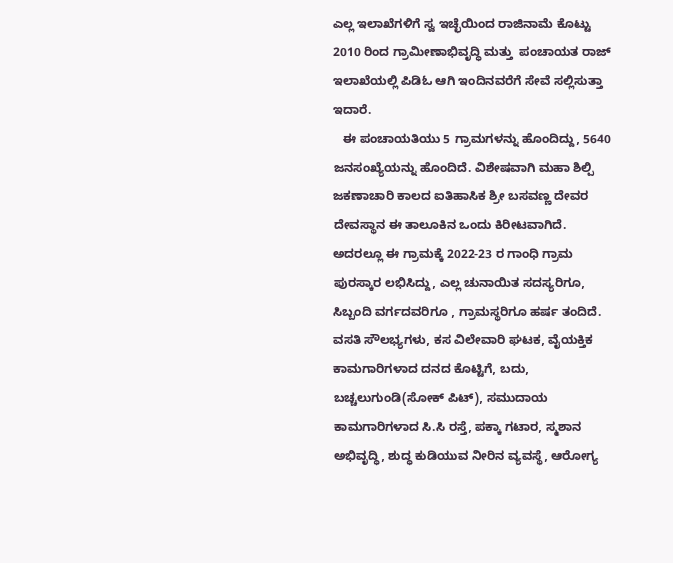ಎಲ್ಲ ಇಲಾಖೆಗಳಿಗೆ ಸ್ವ ಇಚ್ಛೆಯಿಂದ ರಾಜಿನಾಮೆ ಕೊಟ್ಟು 2010 ರಿಂದ ಗ್ರಾಮೀಣಾಭಿವೃದ್ಧಿ ಮತ್ತು  ಪಂಚಾಯತ ರಾಜ್ ಇಲಾಖೆಯಲ್ಲಿ ಪಿಡಿಓ ಆಗಿ ಇಂದಿನವರೆಗೆ ಸೇವೆ ಸಲ್ಲಿಸುತ್ತಾ ಇದಾರೆ.
   ಈ ಪಂಚಾಯತಿಯು 5 ಗ್ರಾಮಗಳನ್ನು ಹೊಂದಿದ್ದು, 5640 ಜನಸಂಖ್ಯೆಯನ್ನು ಹೊಂದಿದೆ. ವಿಶೇಷವಾಗಿ ಮಹಾ ಶಿಲ್ಪಿ ಜಕಣಾಚಾರಿ ಕಾಲದ ಐತಿಹಾಸಿಕ ಶ್ರೀ ಬಸವಣ್ಣ ದೇವರ ದೇವಸ್ಥಾನ ಈ ತಾಲೂಕಿನ ಒಂದು ಕಿರೀಟವಾಗಿದೆ. ಅದರಲ್ಲೂ ಈ ಗ್ರಾಮಕ್ಕೆ 2022-23 ರ ಗಾಂಧಿ ಗ್ರಾಮ ಪುರಸ್ಕಾರ ಲಭಿಸಿದ್ದು, ಎಲ್ಲ ಚುನಾಯಿತ ಸದಸ್ಯರಿಗೂ, ಸಿಬ್ಬಂದಿ ವರ್ಗದವರಿಗೂ , ಗ್ರಾಮಸ್ಥರಿಗೂ ಹರ್ಷ ತಂದಿದೆ. ವಸತಿ ಸೌಲಭ್ಯಗಳು, ಕಸ ವಿಲೇವಾರಿ ಘಟಕ, ವೈಯಕ್ತಿಕ ಕಾಮಗಾರಿಗಳಾದ ದನದ ಕೊಟ್ಟಿಗೆ, ಬದು, ಬಚ್ಚಲುಗುಂಡಿ(ಸೋಕ್ ಪಿಟ್), ಸಮುದಾಯ ಕಾಮಗಾರಿಗಳಾದ ಸಿ.ಸಿ ರಸ್ತೆ, ಪಕ್ಕಾ ಗಟಾರ, ಸ್ಮಶಾನ ಅಭಿವೃದ್ಧಿ, ಶುದ್ಧ ಕುಡಿಯುವ ನೀರಿನ ವ್ಯವಸ್ಥೆ, ಆರೋಗ್ಯ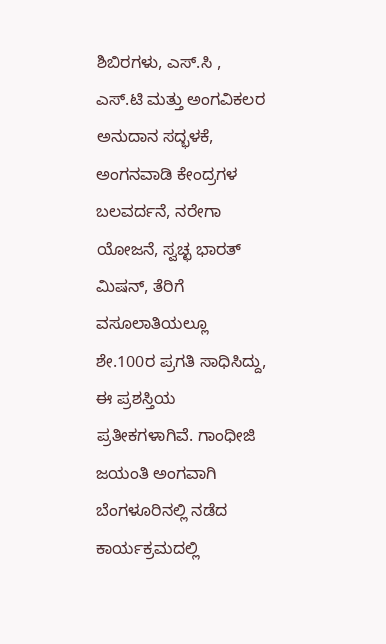ಶಿಬಿರಗಳು, ಎಸ್.ಸಿ , ಎಸ್.ಟಿ ಮತ್ತು ಅಂಗವಿಕಲರ ಅನುದಾನ ಸದ್ಭಳಕೆ, ಅಂಗನವಾಡಿ ಕೇಂದ್ರಗಳ ಬಲವರ್ದನೆ, ನರೇಗಾ ಯೋಜನೆ, ಸ್ವಚ್ಛ ಭಾರತ್ ಮಿಷನ್, ತೆರಿಗೆ ವಸೂಲಾತಿಯಲ್ಲೂ ಶೇ.100ರ ಪ್ರಗತಿ ಸಾಧಿಸಿದ್ದು, ಈ ಪ್ರಶಸ್ತಿಯ ಪ್ರತೀಕಗಳಾಗಿವೆ. ಗಾಂಧೀಜಿ ಜಯಂತಿ ಅಂಗವಾಗಿ ಬೆಂಗಳೂರಿನಲ್ಲಿ ನಡೆದ ಕಾರ್ಯಕ್ರಮದಲ್ಲಿ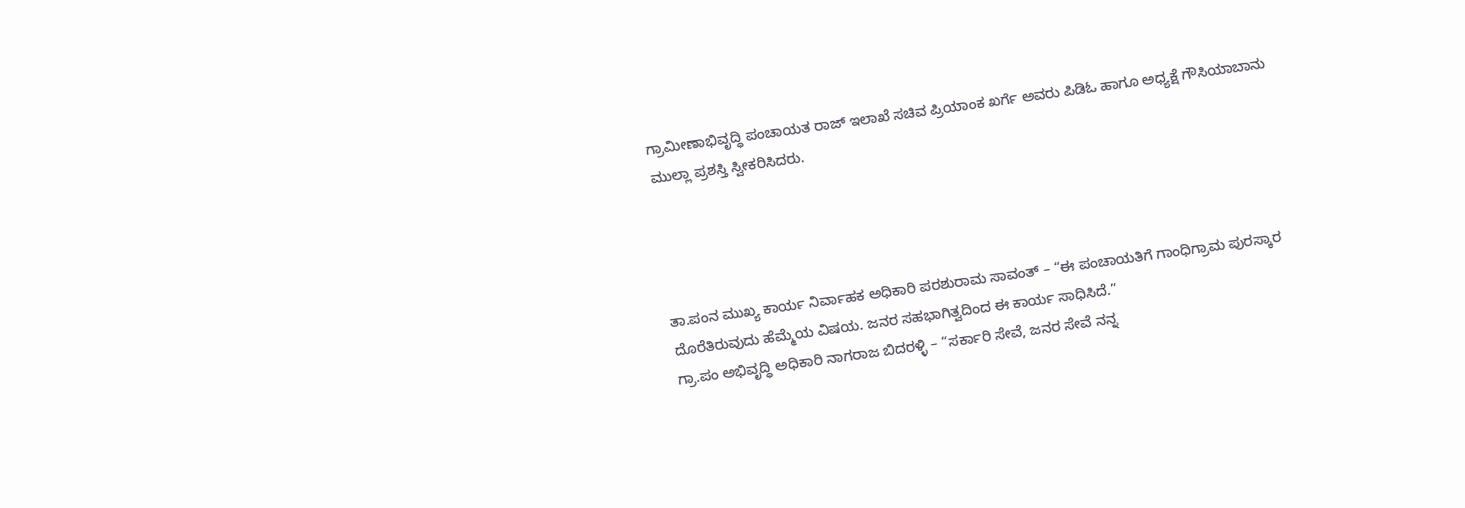ಗ್ರಾಮೀಣಾಭಿವೃದ್ಧಿ ಪಂಚಾಯತ ರಾಜ್ ಇಲಾಖೆ ಸಚಿವ ಪ್ರಿಯಾಂಕ ಖರ್ಗೆ ಅವರು ಪಿಡಿಓ ಹಾಗೂ ಅಧ್ಯಕ್ಷೆ ಗೌಸಿಯಾಬಾನು ಮುಲ್ಲಾ ಪ್ರಶಸ್ತಿ ಸ್ವೀಕರಿಸಿದರು.




ತಾ.ಪಂನ ಮುಖ್ಯ ಕಾರ್ಯ ನಿರ್ವಾಹಕ ಅಧಿಕಾರಿ ಪರಶುರಾಮ ಸಾವಂತ್ – “ಈ ಪಂಚಾಯತಿಗೆ ಗಾಂಧಿಗ್ರಾಮ ಪುರಸ್ಕಾರ ದೊರೆತಿರುವುದು ಹೆಮ್ಮೆಯ ವಿಷಯ. ಜನರ ಸಹಭಾಗಿತ್ವದಿಂದ ಈ ಕಾರ್ಯ ಸಾಧಿಸಿದೆ.”
ಗ್ರಾ.ಪಂ ಅಭಿವೃದ್ಧಿ ಅಧಿಕಾರಿ ನಾಗರಾಜ ಬಿದರಳ್ಳಿ – “ಸರ್ಕಾರಿ ಸೇವೆ, ಜನರ ಸೇವೆ ನನ್ನ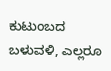ಕುಟುಂಬದ ಬಳುವಳಿ, ಎಲ್ಲರೂ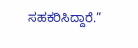ಸಹಕರಿಸಿದ್ದಾರೆ.”